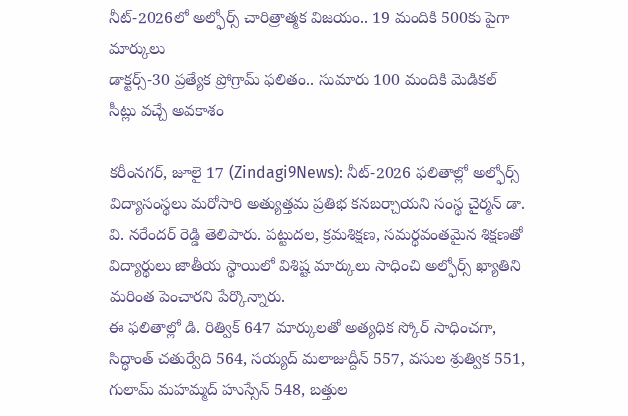నీట్-2026లో అల్ఫోర్స్ చారిత్రాత్మక విజయం.. 19 మందికి 500కు పైగా మార్కులు
డాక్టర్స్-30 ప్రత్యేక ప్రోగ్రామ్ ఫలితం.. సుమారు 100 మందికి మెడికల్ సీట్లు వచ్చే అవకాశం

కరీంనగర్, జూలై 17 (Zindagi9News): నీట్-2026 ఫలితాల్లో అల్ఫోర్స్ విద్యాసంస్థలు మరోసారి అత్యుత్తమ ప్రతిభ కనబర్చాయని సంస్థ చైర్మన్ డా. వి. నరేందర్ రెడ్డి తెలిపారు. పట్టుదల, క్రమశిక్షణ, సమర్థవంతమైన శిక్షణతో విద్యార్థులు జాతీయ స్థాయిలో విశిష్ట మార్కులు సాధించి అల్ఫోర్స్ ఖ్యాతిని మరింత పెంచారని పేర్కొన్నారు.
ఈ ఫలితాల్లో డి. రిత్విక్ 647 మార్కులతో అత్యధిక స్కోర్ సాధించగా, సిద్ధాంత్ చతుర్వేది 564, సయ్యద్ మలాజుద్దీన్ 557, వసుల శ్రుత్విక 551, గులామ్ మహమ్మద్ హుస్సేన్ 548, బత్తుల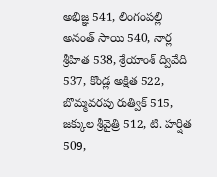అభిజ్ఞ 541, లింగంపల్లి అనంత్ సాయి 540, నార్ల శ్రీహిత 538, శ్రేయాంశ్ ద్వివేది 537, కొండ్ల అక్షిత 522, బొమ్మవరపు రుత్విక్ 515, జక్కుల శ్రీవైత్రి 512, టి. హర్షిత 509,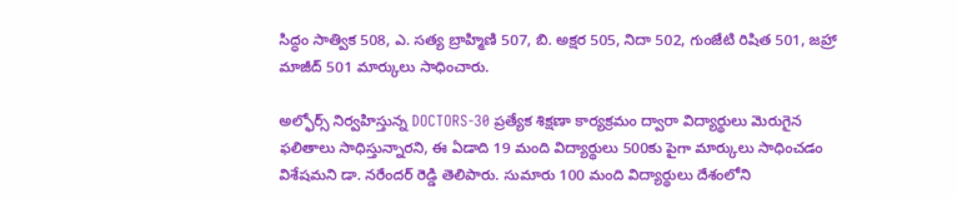సిద్ధం సాత్విక 508, ఎ. సత్య బ్రాహ్మిణి 507, బి. అక్షర 505, నిదా 502, గుంజేటి రిషిత 501, జహ్రా మాజీద్ 501 మార్కులు సాధించారు.

అల్ఫోర్స్ నిర్వహిస్తున్న DOCTORS-30 ప్రత్యేక శిక్షణా కార్యక్రమం ద్వారా విద్యార్థులు మెరుగైన ఫలితాలు సాధిస్తున్నారని, ఈ ఏడాది 19 మంది విద్యార్థులు 500కు పైగా మార్కులు సాధించడం విశేషమని డా. నరేందర్ రెడ్డి తెలిపారు. సుమారు 100 మంది విద్యార్థులు దేశంలోని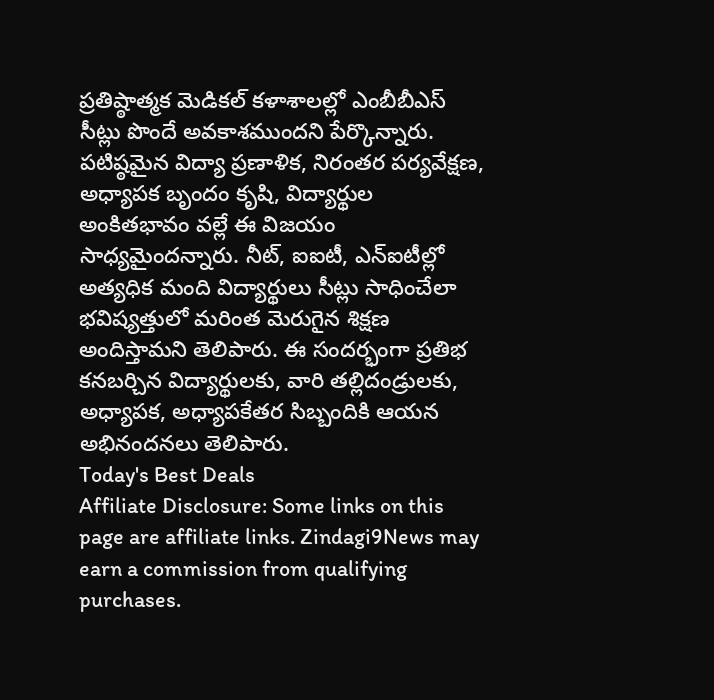ప్రతిష్ఠాత్మక మెడికల్ కళాశాలల్లో ఎంబీబీఎస్ సీట్లు పొందే అవకాశముందని పేర్కొన్నారు.
పటిష్ఠమైన విద్యా ప్రణాళిక, నిరంతర పర్యవేక్షణ, అధ్యాపక బృందం కృషి, విద్యార్థుల అంకితభావం వల్లే ఈ విజయం సాధ్యమైందన్నారు. నీట్, ఐఐటీ, ఎన్ఐటీల్లో అత్యధిక మంది విద్యార్థులు సీట్లు సాధించేలా భవిష్యత్తులో మరింత మెరుగైన శిక్షణ అందిస్తామని తెలిపారు. ఈ సందర్భంగా ప్రతిభ కనబర్చిన విద్యార్థులకు, వారి తల్లిదండ్రులకు, అధ్యాపక, అధ్యాపకేతర సిబ్బందికి ఆయన అభినందనలు తెలిపారు.
Today's Best Deals
Affiliate Disclosure: Some links on this page are affiliate links. Zindagi9News may earn a commission from qualifying purchases.